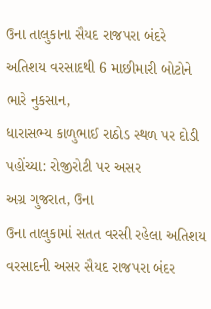ઉના તાલુકાના સૈયદ રાજપરા બંદરે અતિશય વરસાદથી 6 માછીમારી બોટોને ભારે નુકસાન,
ધારાસભ્ય કાળુભાઈ રાઠોડ સ્થળ પર દોડી પહોંચ્યા: રોજીરોટી પર અસર
અગ્ર ગુજરાત, ઉના
ઉના તાલુકામાં સતત વરસી રહેલા અતિશય વરસાદની અસર સૈયદ રાજપરા બંદર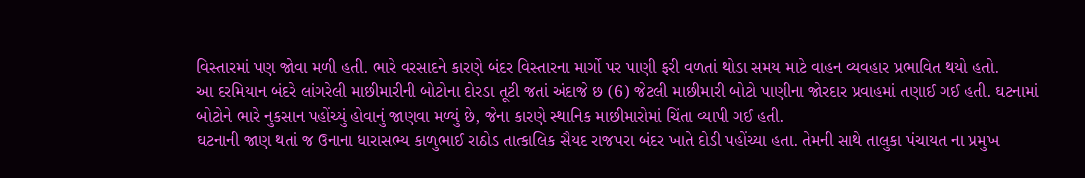વિસ્તારમાં પણ જોવા મળી હતી. ભારે વરસાદને કારણે બંદર વિસ્તારના માર્ગો પર પાણી ફરી વળતાં થોડા સમય માટે વાહન વ્યવહાર પ્રભાવિત થયો હતો.
આ દરમિયાન બંદરે લાંગરેલી માછીમારીની બોટોના દોરડા તૂટી જતાં અંદાજે છ (6) જેટલી માછીમારી બોટો પાણીના જોરદાર પ્રવાહમાં તણાઈ ગઈ હતી. ઘટનામાં બોટોને ભારે નુકસાન પહોંચ્યું હોવાનું જાણવા મળ્યું છે, જેના કારણે સ્થાનિક માછીમારોમાં ચિંતા વ્યાપી ગઈ હતી.
ઘટનાની જાણ થતાં જ ઉનાના ધારાસભ્ય કાળુભાઈ રાઠોડ તાત્કાલિક સૈયદ રાજપરા બંદર ખાતે દોડી પહોંચ્યા હતા. તેમની સાથે તાલુકા પંચાયત ના પ્રમુખ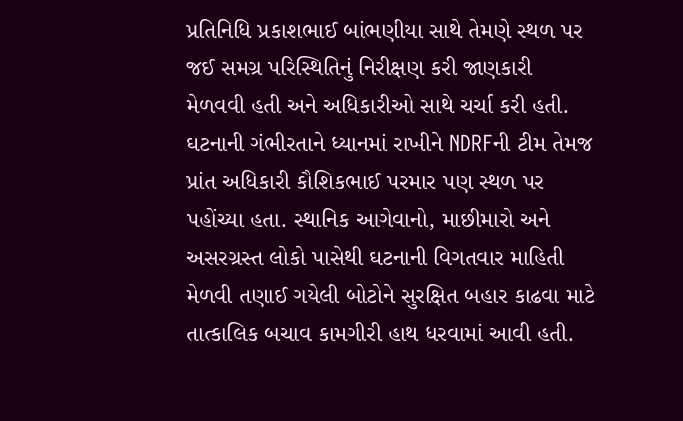પ્રતિનિધિ પ્રકાશભાઈ બાંભણીયા સાથે તેમણે સ્થળ પર જઈ સમગ્ર પરિસ્થિતિનું નિરીક્ષણ કરી જાણકારી મેળવવી હતી અને અધિકારીઓ સાથે ચર્ચા કરી હતી.
ઘટનાની ગંભીરતાને ધ્યાનમાં રાખીને NDRFની ટીમ તેમજ પ્રાંત અધિકારી કૌશિકભાઈ પરમાર પણ સ્થળ પર પહોંચ્યા હતા. સ્થાનિક આગેવાનો, માછીમારો અને અસરગ્રસ્ત લોકો પાસેથી ઘટનાની વિગતવાર માહિતી મેળવી તણાઈ ગયેલી બોટોને સુરક્ષિત બહાર કાઢવા માટે તાત્કાલિક બચાવ કામગીરી હાથ ધરવામાં આવી હતી.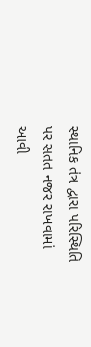સ્થાનિક તંત્ર દ્વારા પરિસ્થિતિ પર સતત નજર રાખવામાં આવી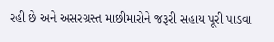રહી છે અને અસરગ્રસ્ત માછીમારોને જરૂરી સહાય પૂરી પાડવા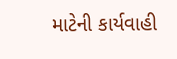માટેની કાર્યવાહી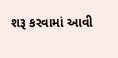શરૂ કરવામાં આવી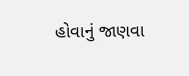હોવાનું જાણવા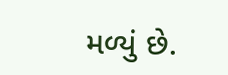મળ્યું છે.